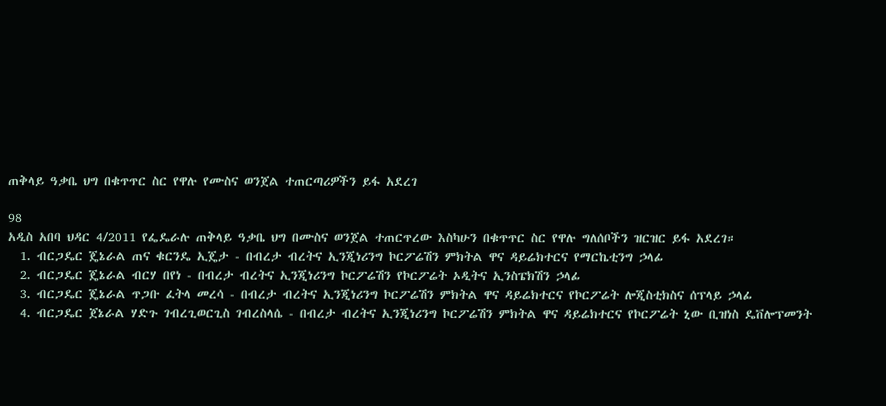ጠቅላይ ዓቃቤ ህግ በቁጥጥር ስር የዋሉ የሙስና ወንጀል ተጠርጣሪዎችን ይፋ አደረገ

98
አዲስ አበባ ህዳር 4/2011 የፌዴራሉ ጠቅላይ ዓቃቤ ህግ በሙስና ወንጀል ተጠርጥረው እስካሁን በቁጥጥር ስር የዋሉ ግለሰቦችን ዝርዝር ይፋ አደረገ።
  1. ብርጋዴር ጄኔራል ጠና ቁርንዴ ኢጄታ - በብረታ ብረትና ኢንጂነሪንግ ኮርፖሬሽን ምክትል ዋና ዳይሬክተርና የማርኬቲንግ ኃላፊ
  2. ብርጋዴር ጄኔራል ብርሃ በየነ - በብረታ ብረትና ኢንጂነሪንግ ኮርፖሬሽን የኮርፖሬት ኦዲትና ኢንስፔክሽን ኃላፊ
  3. ብርጋዴር ጄኔራል ጥጋቡ ፈትላ መረሳ - በብረታ ብረትና ኢንጂነሪንግ ኮርፖሬሽን ምክትል ዋና ዳይሬክተርና የኮርፖሬት ሎጂስቲክስና ሰፕላይ ኃላፊ
  4. ብርጋዴር ጀኔራል ሃድጉ ገብረጊወርጊስ ገብረስላሴ - በብረታ ብረትና ኢንጂነሪንግ ኮርፖሬሽን ምክትል ዋና ዳይሬክተርና የኮርፖሬት ኒው ቢዝነስ ዴቨሎፕመንት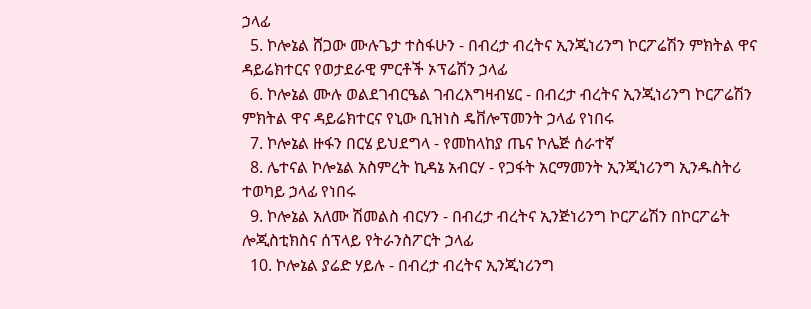ኃላፊ
  5. ኮሎኔል ሸጋው ሙሉጌታ ተስፋሁን - በብረታ ብረትና ኢንጂነሪንግ ኮርፖሬሽን ምክትል ዋና ዳይሬክተርና የወታደራዊ ምርቶች ኦፕሬሽን ኃላፊ
  6. ኮሎኔል ሙሉ ወልደገብርዔል ገብረእግዛብሄር - በብረታ ብረትና ኢንጂነሪንግ ኮርፖሬሽን ምክትል ዋና ዳይሬክተርና የኒው ቢዝነስ ዴቨሎፕመንት ኃላፊ የነበሩ
  7. ኮሎኔል ዙፋን በርሄ ይህደግላ - የመከላከያ ጤና ኮሌጅ ሰራተኛ
  8. ሌተናል ኮሎኔል አስምረት ኪዳኔ አብርሃ - የጋፋት አርማመንት ኢንጂነሪንግ ኢንዱስትሪ ተወካይ ኃላፊ የነበሩ
  9. ኮሎኔል አለሙ ሽመልስ ብርሃን - በብረታ ብረትና ኢንጅነሪንግ ኮርፖሬሽን በኮርፖሬት ሎጂስቲክስና ሰፕላይ የትራንስፖርት ኃላፊ
  10. ኮሎኔል ያሬድ ሃይሉ - በብረታ ብረትና ኢንጂነሪንግ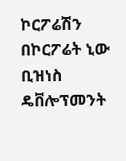ኮርፖሬሽን በኮርፖሬት ኒው ቢዝነስ ዴቨሎፕመንት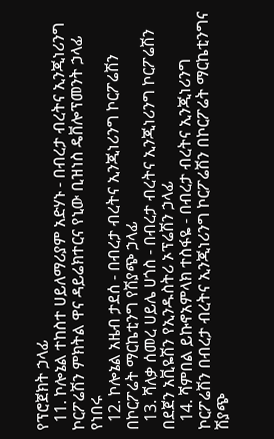የፕሮጀክት ኃላፊ
  11. ኮሎኔል ተከስተ ሀይለማሪያም አድሃኑ - በብረታ ብረትና ኢንጂነሪንግ ኮርፖሬሽን ምክትል ዋና ዳይሬክተርና የኒው ቢዝነስ ዴቨሎፕመንት ኃላፊ የነበሩ
  12. ኮሎኔል አዜብ ታደሰ - በብረታ ብረትና ኢንጂነሪንግ ኮርፖሬሽን በኮርፖሬት ማርኬቲንግ የሽያጭ ኃላፊ
  13. ሻለቃ ሰመረ ሀይሌ ሀጎስ - በብረታ ብረትና ኢንጂነሪንግ ኮርፖሬሽን በደጀን አቪዬሽን የኢንዱስትሪ ኦፕሬሽን ኃላፊ
  14. ሻምበል ይኩኖአምላክ ተስፋዬ - በብረታ ብረትና ኢንጂነሪንግ ኮርፖሬሽን በብረታ ብረትና ኢንጂነሪንግ ኮርፖሬሽን በኮርፖሬት ማርኬቲንግና ሽያጭ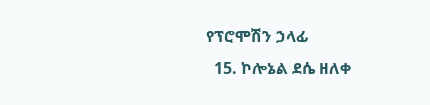የፕሮሞሽን ኃላፊ
  15. ኮሎኔል ደሴ ዘለቀ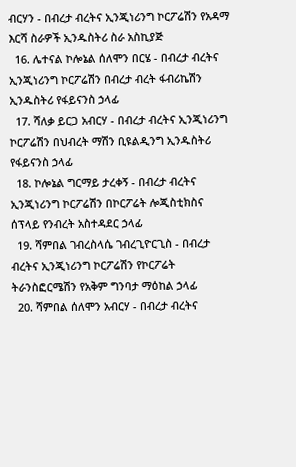ብርሃን - በብረታ ብረትና ኢንጂነሪንግ ኮርፖሬሽን የአዳማ እርሻ ስራዎች ኢንዱስትሪ ስራ አስኪያጅ
  16. ሌተናል ኮሎኔል ሰለሞን በርሄ - በብረታ ብረትና ኢንጂነሪንግ ኮርፖሬሽን በብረታ ብረት ፋብሪኬሽን ኢንዱስትሪ የፋይናንስ ኃላፊ
  17. ሻለቃ ይርጋ አብርሃ - በብረታ ብረትና ኢንጂነሪንግ ኮርፖሬሽን በህብረት ማሽን ቢዩልዲንግ ኢንዱስትሪ የፋይናንስ ኃላፊ
  18. ኮሎኔል ግርማይ ታረቀኝ - በብረታ ብረትና ኢንጂነሪንግ ኮርፖሬሽን በኮርፖሬት ሎጂስቲክስና ሰፕላይ የንብረት አስተዳደር ኃላፊ
  19. ሻምበል ገብረስላሴ ገብረጊዮርጊስ - በብረታ ብረትና ኢንጂነሪንግ ኮርፖሬሽን የኮርፖሬት ትራንስፎርሜሽን የአቅም ግንባታ ማዕከል ኃላፊ
  20. ሻምበል ሰለሞን አብርሃ - በብረታ ብረትና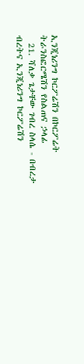ኢንጂነሪንግ ኮርፖሬሽን በኮርፖሬት ትራንስፎርሜሽን የስልጠና ኃላፊ
  21. ሻለቃ ጌታቸው ገብረ ስላሴ - በብረታ ብረትና ኢንጂነሪንግ ኮርፖሬሽን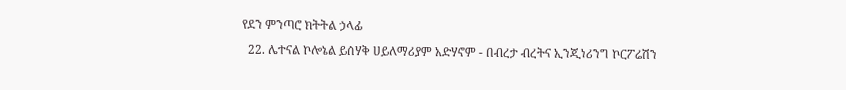የደን ምንጣሮ ክትትል ኃላፊ
  22. ሌተናል ኮሎኔል ይሰሃቅ ሀይለማሪያም አድሃኖም - በብረታ ብረትና ኢንጂነሪንግ ኮርፖሬሽን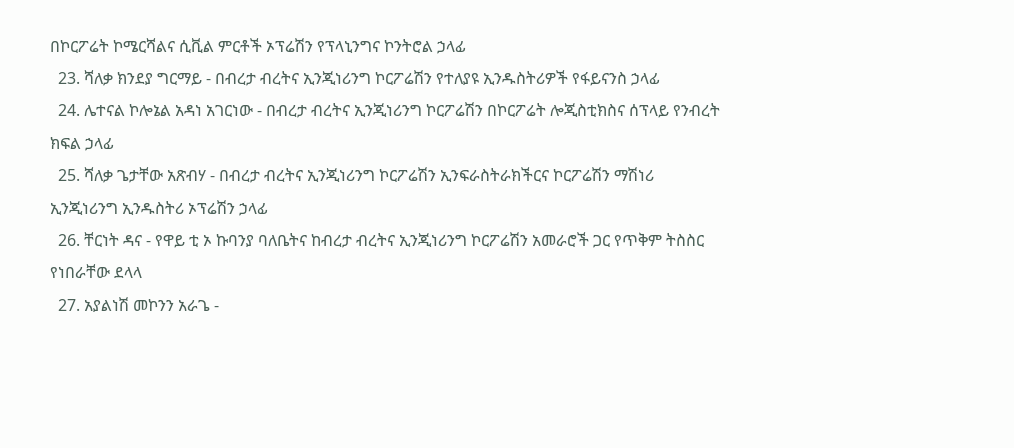በኮርፖሬት ኮሜርሻልና ሲቪል ምርቶች ኦፕሬሽን የፕላኒንግና ኮንትሮል ኃላፊ
  23. ሻለቃ ክንደያ ግርማይ - በብረታ ብረትና ኢንጂነሪንግ ኮርፖሬሽን የተለያዩ ኢንዱስትሪዎች የፋይናንስ ኃላፊ
  24. ሌተናል ኮሎኔል አዳነ አገርነው - በብረታ ብረትና ኢንጂነሪንግ ኮርፖሬሽን በኮርፖሬት ሎጂስቲክስና ሰፕላይ የንብረት ክፍል ኃላፊ
  25. ሻለቃ ጌታቸው አጽብሃ - በብረታ ብረትና ኢንጂነሪንግ ኮርፖሬሽን ኢንፍራስትራክችርና ኮርፖሬሽን ማሽነሪ ኢንጂነሪንግ ኢንዱስትሪ ኦፕሬሽን ኃላፊ
  26. ቸርነት ዳና - የዋይ ቲ ኦ ኩባንያ ባለቤትና ከብረታ ብረትና ኢንጂነሪንግ ኮርፖሬሽን አመራሮች ጋር የጥቅም ትስስር የነበራቸው ደላላ
  27. አያልነሽ መኮንን አራጌ -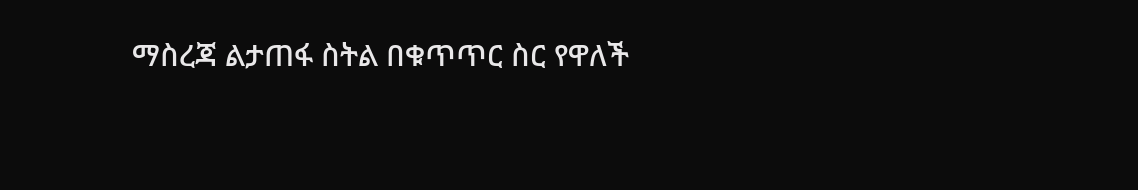ማስረጃ ልታጠፋ ስትል በቁጥጥር ስር የዋለች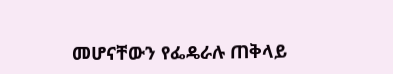መሆናቸውን የፌዴራሉ ጠቅላይ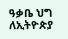ዓቃቤ ህግ ለኢትዮጵያ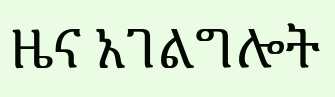ዜና አገልግሎት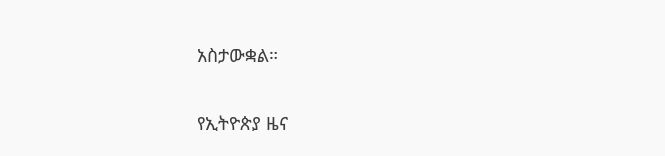አስታውቋል።

የኢትዮጵያ ዜና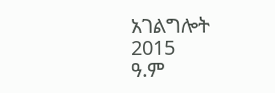አገልግሎት
2015
ዓ.ም